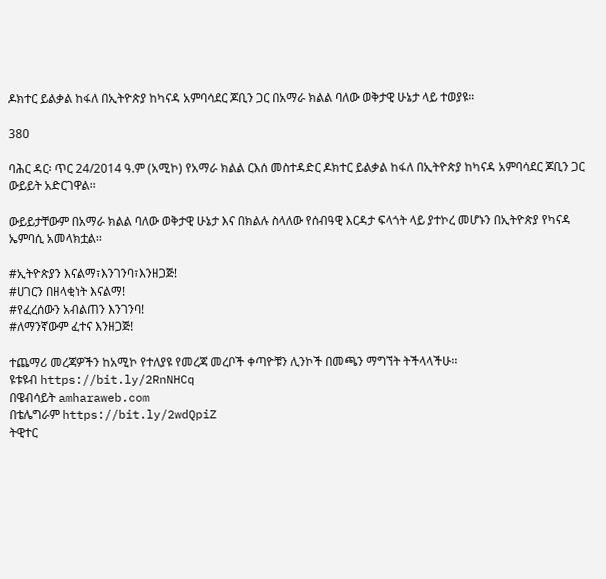ዶክተር ይልቃል ከፋለ በኢትዮጵያ ከካናዳ አምባሳደር ጆቢን ጋር በአማራ ክልል ባለው ወቅታዊ ሁኔታ ላይ ተወያዩ።

380

ባሕር ዳር፡ ጥር 24/2014 ዓ.ም (አሚኮ) የአማራ ክልል ርእሰ መስተዳድር ዶክተር ይልቃል ከፋለ በኢትዮጵያ ከካናዳ አምባሳደር ጆቢን ጋር ውይይት አድርገዋል፡፡

ውይይታቸውም በአማራ ክልል ባለው ወቅታዊ ሁኔታ እና በክልሉ ስላለው የሰብዓዊ እርዳታ ፍላጎት ላይ ያተኮረ መሆኑን በኢትዮጵያ የካናዳ ኤምባሲ አመላክቷል፡፡

#ኢትዮጵያን እናልማ፣እንገንባ፣እንዘጋጅ!
#ሀገርን በዘላቂነት እናልማ!
#የፈረሰውን አብልጠን እንገንባ!
#ለማንኛውም ፈተና እንዘጋጅ!

ተጨማሪ መረጃዎችን ከአሚኮ የተለያዩ የመረጃ መረቦች ቀጣዮቹን ሊንኮች በመጫን ማግኘት ትችላላችሁ፡፡
ዩቱዩብ https://bit.ly/2RnNHCq
በዌብሳይት amharaweb.com
በቴሌግራም https://bit.ly/2wdQpiZ
ትዊተር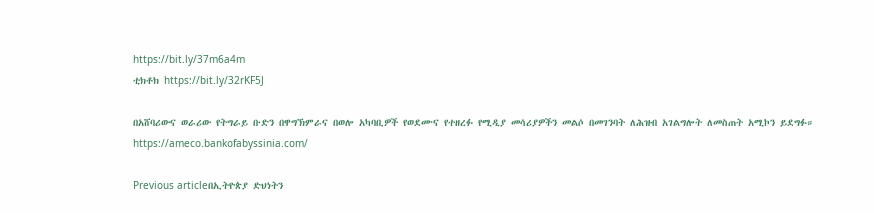https://bit.ly/37m6a4m
ቲክቶክ https://bit.ly/32rKF5J

በአሸባሪውና ወራሪው የትግራይ ቡድን በዋግኽምራና በወሎ አካባቢዎች የወደሙና የተዘረፉ የሚዲያ መሳሪያዎችን መልሶ በመገንባት ለሕዝብ አገልግሎት ለመስጠት አሚኮን ይደግፉ።
https://ameco.bankofabyssinia.com/

Previous articleበኢትዮጵያ ድህነትን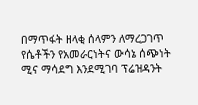በማጥፋት ዘላቂ ሰላምን ለማረጋገጥ የሴቶችን የአመራርነትና ውሳኔ ሰጭነት ሚና ማሳደግ እንደሚገባ ፕሬዝዳንት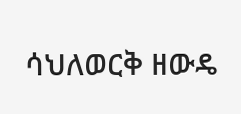ሳህለወርቅ ዘውዴ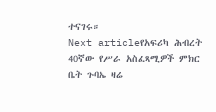ተናገሩ።
Next articleየአፍሪካ ሕብረት 40ኛው የሥራ አስፈጻሚዎች ምክር ቤት ጉባኤ ዛሬ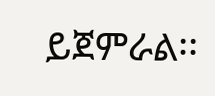ይጀምራል፡፡